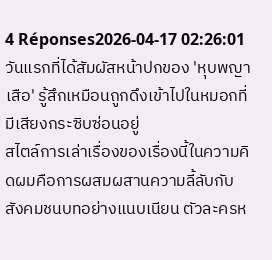4 Réponses2026-04-17 02:26:01
วันแรกที่ได้สัมผัสหน้าปกของ 'หุบพญาเสือ' รู้สึกเหมือนถูกดึงเข้าไปในหมอกที่มีเสียงกระซิบซ่อนอยู่
สไตล์การเล่าเรื่องของเรื่องนี้ในความคิดผมคือการผสมผสานความลี้ลับกับสังคมชนบทอย่างแนบเนียน ตัวละครห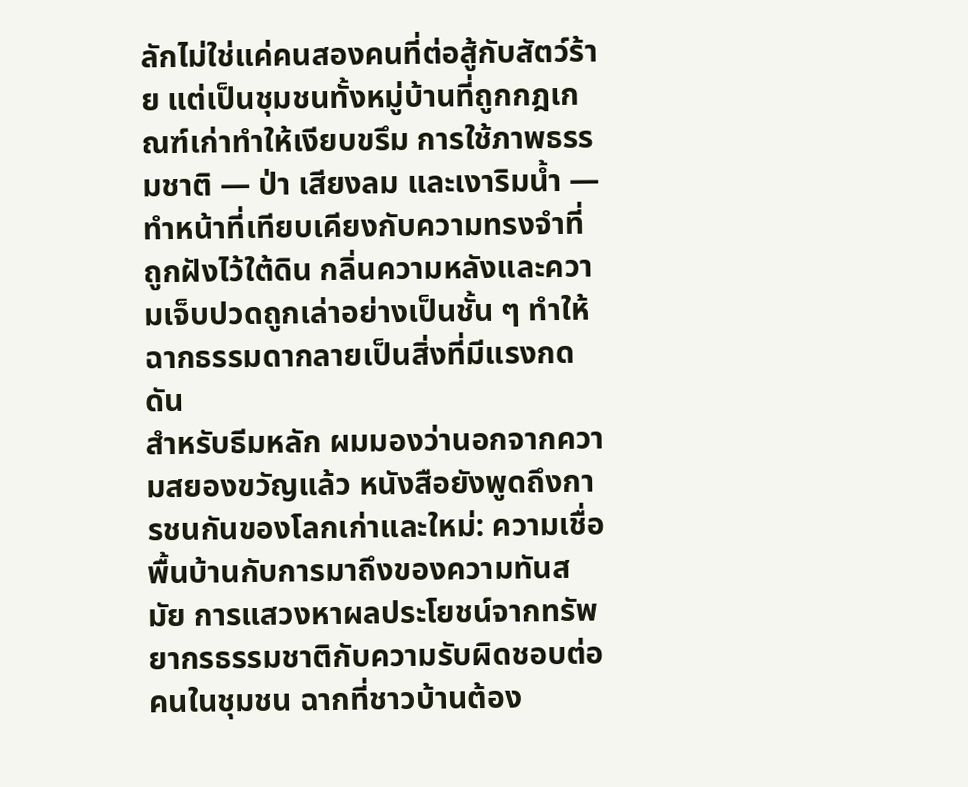ลักไม่ใช่แค่คนสองคนที่ต่อสู้กับสัตว์ร้าย แต่เป็นชุมชนทั้งหมู่บ้านที่ถูกกฎเกณฑ์เก่าทำให้เงียบขรึม การใช้ภาพธรรมชาติ — ป่า เสียงลม และเงาริมน้ำ — ทำหน้าที่เทียบเคียงกับความทรงจำที่ถูกฝังไว้ใต้ดิน กลิ่นความหลังและความเจ็บปวดถูกเล่าอย่างเป็นชั้น ๆ ทำให้ฉากธรรมดากลายเป็นสิ่งที่มีแรงกดดัน
สำหรับธีมหลัก ผมมองว่านอกจากความสยองขวัญแล้ว หนังสือยังพูดถึงการชนกันของโลกเก่าและใหม่: ความเชื่อพื้นบ้านกับการมาถึงของความทันสมัย การแสวงหาผลประโยชน์จากทรัพยากรธรรมชาติกับความรับผิดชอบต่อคนในชุมชน ฉากที่ชาวบ้านต้อง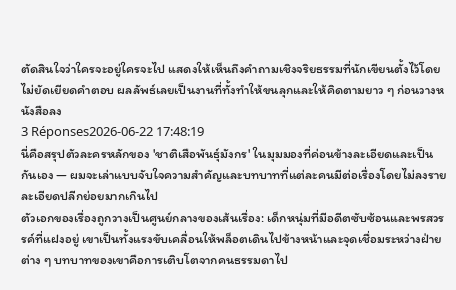ตัดสินใจว่าใครจะอยู่ใครจะไป แสดงให้เห็นถึงคำถามเชิงจริยธรรมที่นักเขียนตั้งไว้โดยไม่ยัดเยียดคำตอบ ผลลัพธ์เลยเป็นงานที่ทั้งทำให้ขนลุกและให้คิดตามยาว ๆ ก่อนวางหนังสือลง
3 Réponses2026-06-22 17:48:19
นี่คือสรุปตัวละครหลักของ 'ชาติเสือพันธุ์มังกร' ในมุมมองที่ค่อนข้างละเอียดและเป็นกันเอง — ผมจะเล่าแบบจับใจความสำคัญและบทบาทที่แต่ละคนมีต่อเรื่องโดยไม่ลงรายละเอียดปลีกย่อยมากเกินไป
ตัวเอกของเรื่องถูกวางเป็นศูนย์กลางของเส้นเรื่อง: เด็กหนุ่มที่มีอดีตซับซ้อนและพรสวรรค์ที่แฝงอยู่ เขาเป็นทั้งแรงขับเคลื่อนให้พล็อตเดินไปข้างหน้าและจุดเชื่อมระหว่างฝ่ายต่าง ๆ บทบาทของเขาคือการเติบโตจากคนธรรมดาไป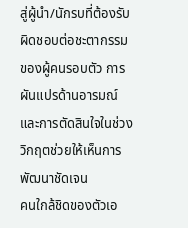สู่ผู้นำ/นักรบที่ต้องรับผิดชอบต่อชะตากรรมของผู้คนรอบตัว การผันแปรด้านอารมณ์และการตัดสินใจในช่วงวิกฤตช่วยให้เห็นการพัฒนาชัดเจน
คนใกล้ชิดของตัวเอ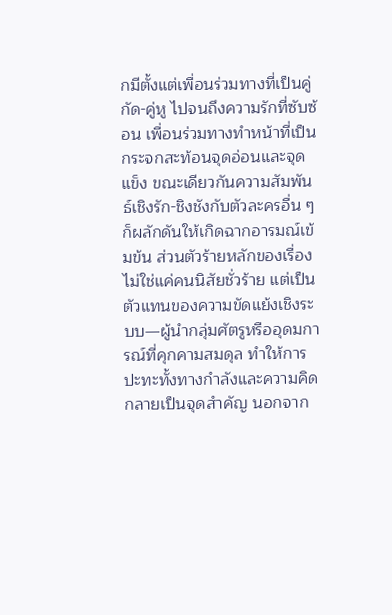กมีตั้งแต่เพื่อนร่วมทางที่เป็นคู่กัด-คู่หู ไปจนถึงความรักที่ซับซ้อน เพื่อนร่วมทางทำหน้าที่เป็นกระจกสะท้อนจุดอ่อนและจุดแข็ง ขณะเดียวกันความสัมพันธ์เชิงรัก-ชิงชังกับตัวละครอื่น ๆ ก็ผลักดันให้เกิดฉากอารมณ์เข้มข้น ส่วนตัวร้ายหลักของเรื่องไม่ใช่แค่คนนิสัยชั่วร้าย แต่เป็นตัวแทนของความขัดแย้งเชิงระบบ—ผู้นำกลุ่มศัตรูหรืออุดมการณ์ที่คุกคามสมดุล ทำให้การปะทะทั้งทางกำลังและความคิดกลายเป็นจุดสำคัญ นอกจาก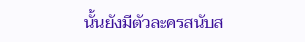นั้นยังมีตัวละครสนับส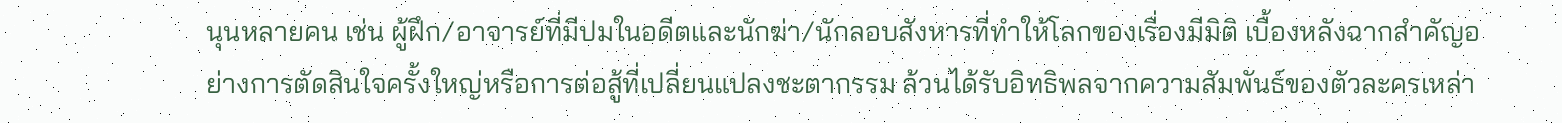นุนหลายคน เช่น ผู้ฝึก/อาจารย์ที่มีปมในอดีตและนักฆ่า/นักลอบสังหารที่ทำให้โลกของเรื่องมีมิติ เบื้องหลังฉากสำคัญอย่างการตัดสินใจครั้งใหญ่หรือการต่อสู้ที่เปลี่ยนแปลงชะตากรรม ล้วนได้รับอิทธิพลจากความสัมพันธ์ของตัวละครเหล่า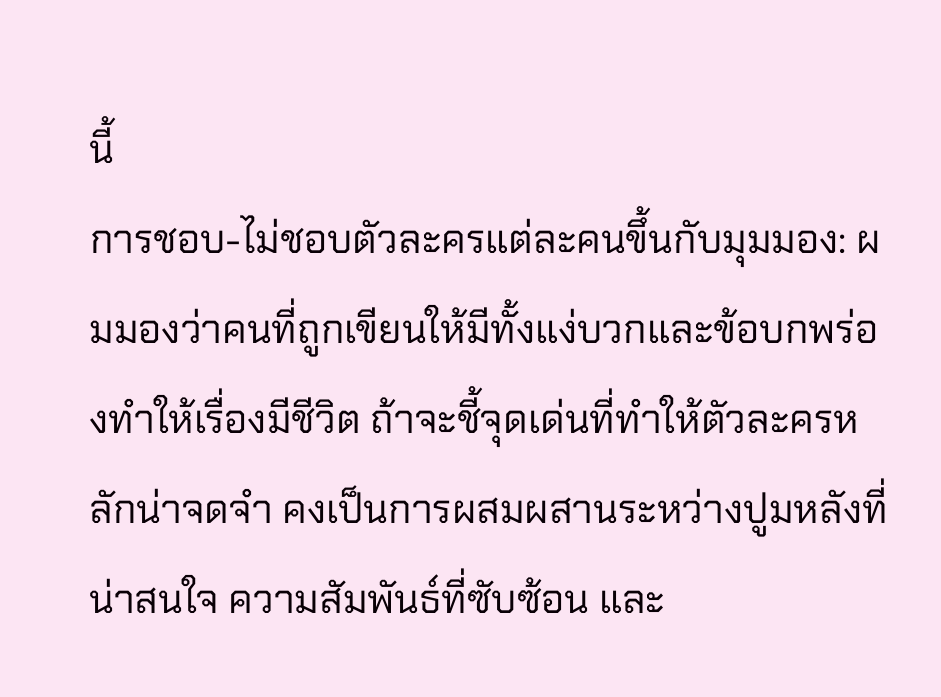นี้
การชอบ-ไม่ชอบตัวละครแต่ละคนขึ้นกับมุมมอง: ผมมองว่าคนที่ถูกเขียนให้มีทั้งแง่บวกและข้อบกพร่องทำให้เรื่องมีชีวิต ถ้าจะชี้จุดเด่นที่ทำให้ตัวละครหลักน่าจดจำ คงเป็นการผสมผสานระหว่างปูมหลังที่น่าสนใจ ความสัมพันธ์ที่ซับซ้อน และ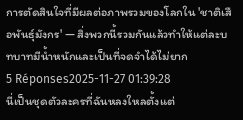การตัดสินใจที่มีผลต่อภาพรวมของโลกใน 'ชาติเสือพันธุ์มังกร' — สิ่งพวกนี้รวมกันแล้วทำให้แต่ละบทบาทมีน้ำหนักและเป็นที่จดจำได้ไม่ยาก
5 Réponses2025-11-27 01:39:28
นี่เป็นชุดตัวละครที่ฉันหลงใหลตั้งแต่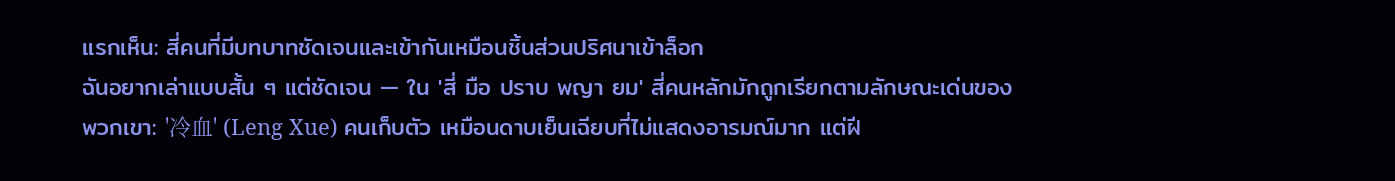แรกเห็น: สี่คนที่มีบทบาทชัดเจนและเข้ากันเหมือนชิ้นส่วนปริศนาเข้าล็อก
ฉันอยากเล่าแบบสั้น ๆ แต่ชัดเจน — ใน 'สี่ มือ ปราบ พญา ยม' สี่คนหลักมักถูกเรียกตามลักษณะเด่นของพวกเขา: '冷血' (Leng Xue) คนเก็บตัว เหมือนดาบเย็นเฉียบที่ไม่แสดงอารมณ์มาก แต่ฝี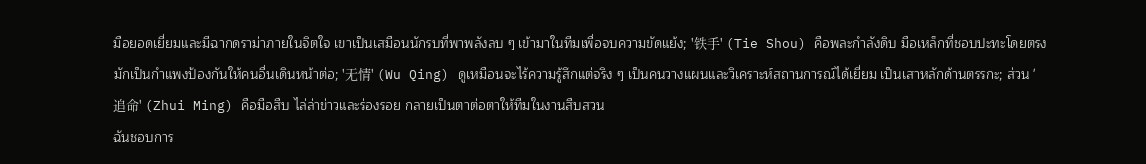มือยอดเยี่ยมและมีฉากดราม่าภายในจิตใจ เขาเป็นเสมือนนักรบที่พาพลังลบ ๆ เข้ามาในทีมเพื่อจบความขัดแย้ง; '铁手' (Tie Shou) คือพละกำลังดิบ มือเหล็กที่ชอบปะทะโดยตรง มักเป็นกำแพงป้องกันให้คนอื่นเดินหน้าต่อ; '无情' (Wu Qing) ดูเหมือนจะไร้ความรู้สึกแต่จริง ๆ เป็นคนวางแผนและวิเคราะห์สถานการณ์ได้เยี่ยม เป็นเสาหลักด้านตรรกะ; ส่วน '追命' (Zhui Ming) คือมือสืบ ไล่ล่าข่าวและร่องรอย กลายเป็นตาต่อตาให้ทีมในงานสืบสวน
ฉันชอบการ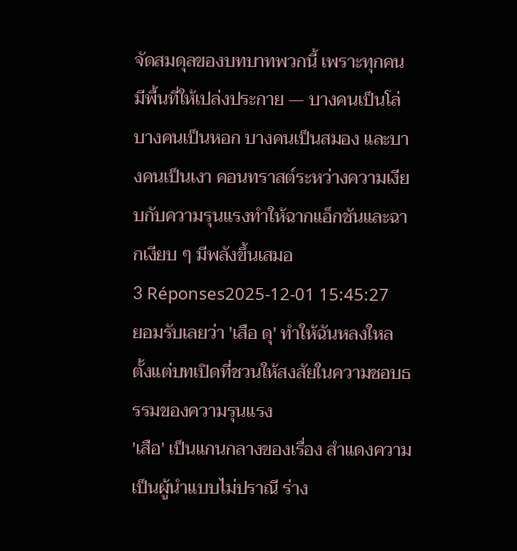จัดสมดุลของบทบาทพวกนี้ เพราะทุกคนมีพื้นที่ให้เปล่งประกาย — บางคนเป็นโล่ บางคนเป็นหอก บางคนเป็นสมอง และบางคนเป็นเงา คอนทราสต์ระหว่างความเงียบกับความรุนแรงทำให้ฉากแอ็กชันและฉากเงียบ ๆ มีพลังขึ้นเสมอ
3 Réponses2025-12-01 15:45:27
ยอมรับเลยว่า 'เสือ ดุ' ทำให้ฉันหลงใหลตั้งแต่บทเปิดที่ชวนให้สงสัยในความชอบธรรมของความรุนแรง
'เสือ' เป็นแกนกลางของเรื่อง สำแดงความเป็นผู้นำแบบไม่ปราณี ร่าง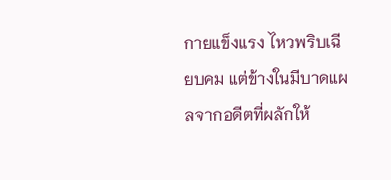กายแข็งแรง ไหวพริบเฉียบคม แต่ข้างในมีบาดแผลจากอดีตที่ผลักให้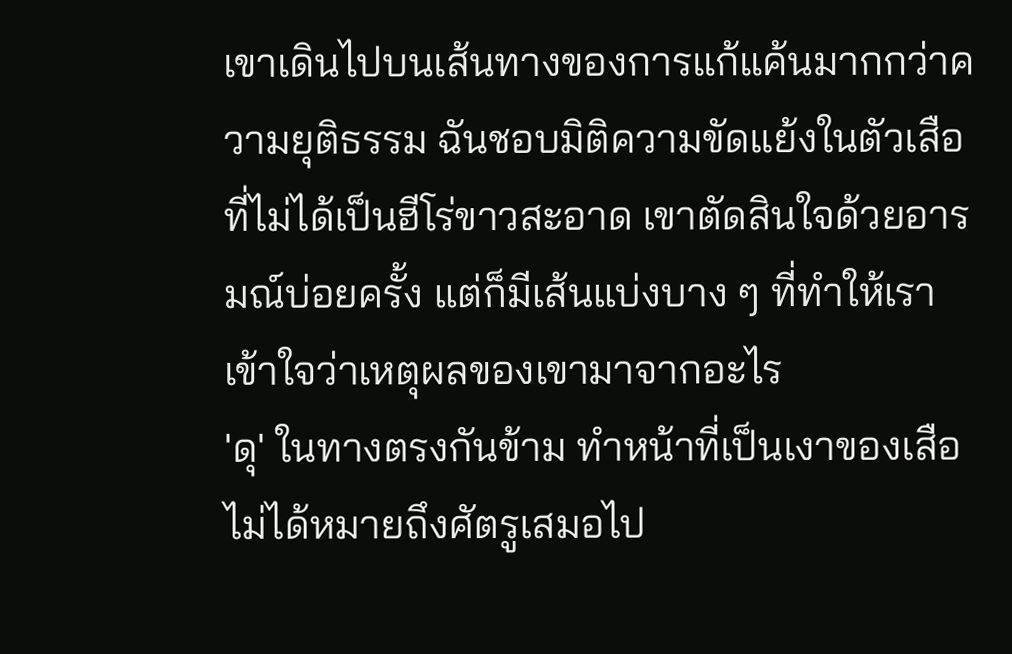เขาเดินไปบนเส้นทางของการแก้แค้นมากกว่าความยุติธรรม ฉันชอบมิติความขัดแย้งในตัวเสือที่ไม่ได้เป็นฮีโร่ขาวสะอาด เขาตัดสินใจด้วยอารมณ์บ่อยครั้ง แต่ก็มีเส้นแบ่งบาง ๆ ที่ทำให้เราเข้าใจว่าเหตุผลของเขามาจากอะไร
'ดุ' ในทางตรงกันข้าม ทำหน้าที่เป็นเงาของเสือ ไม่ได้หมายถึงศัตรูเสมอไป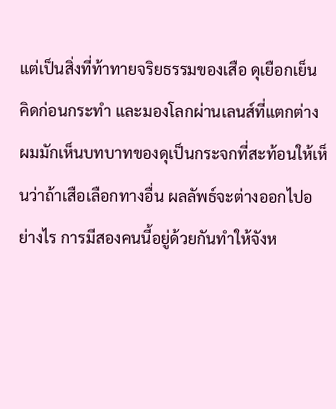แต่เป็นสิ่งที่ท้าทายจริยธรรมของเสือ ดุเยือกเย็น คิดก่อนกระทำ และมองโลกผ่านเลนส์ที่แตกต่าง ผมมักเห็นบทบาทของดุเป็นกระจกที่สะท้อนให้เห็นว่าถ้าเสือเลือกทางอื่น ผลลัพธ์จะต่างออกไปอย่างไร การมีสองคนนี้อยู่ด้วยกันทำให้จังห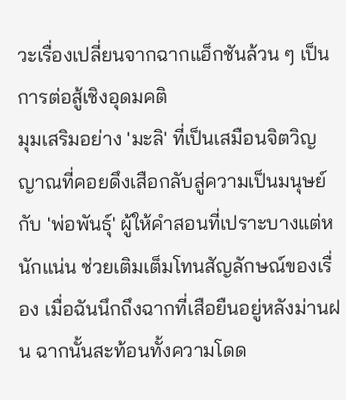วะเรื่องเปลี่ยนจากฉากแอ็กชันล้วน ๆ เป็นการต่อสู้เชิงอุดมคติ
มุมเสริมอย่าง 'มะลิ' ที่เป็นเสมือนจิตวิญญาณที่คอยดึงเสือกลับสู่ความเป็นมนุษย์ กับ 'พ่อพันธุ์' ผู้ให้คำสอนที่เปราะบางแต่หนักแน่น ช่วยเติมเต็มโทนสัญลักษณ์ของเรื่อง เมื่อฉันนึกถึงฉากที่เสือยืนอยู่หลังม่านฝน ฉากนั้นสะท้อนทั้งความโดด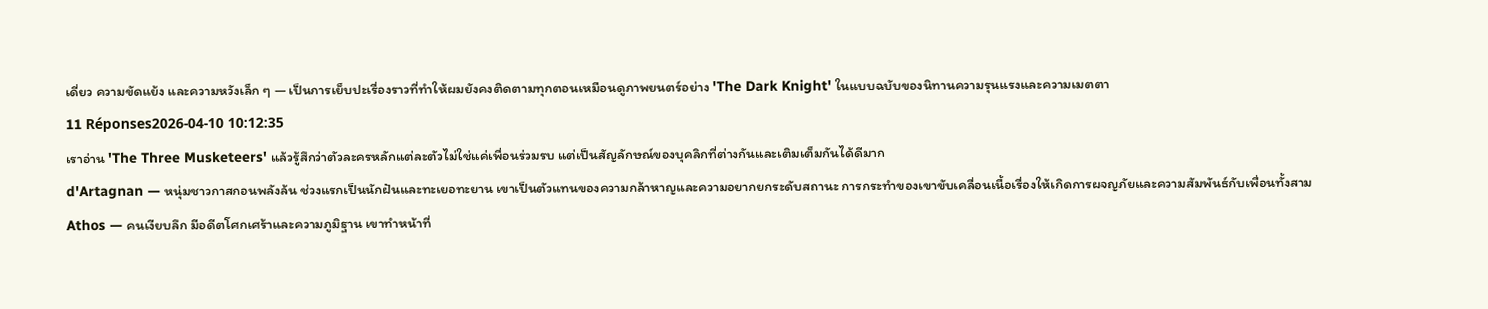เดี่ยว ความขัดแย้ง และความหวังเล็ก ๆ — เป็นการเย็บปะเรื่องราวที่ทำให้ผมยังคงติดตามทุกตอนเหมือนดูภาพยนตร์อย่าง 'The Dark Knight' ในแบบฉบับของนิทานความรุนแรงและความเมตตา
11 Réponses2026-04-10 10:12:35
เราอ่าน 'The Three Musketeers' แล้วรู้สึกว่าตัวละครหลักแต่ละตัวไม่ใช่แค่เพื่อนร่วมรบ แต่เป็นสัญลักษณ์ของบุคลิกที่ต่างกันและเติมเต็มกันได้ดีมาก
d'Artagnan — หนุ่มชาวกาสกอนพลังล้น ช่วงแรกเป็นนักฝันและทะเยอทะยาน เขาเป็นตัวแทนของความกล้าหาญและความอยากยกระดับสถานะ การกระทำของเขาขับเคลื่อนเนื้อเรื่องให้เกิดการผจญภัยและความสัมพันธ์กับเพื่อนทั้งสาม
Athos — คนเงียบลึก มีอดีตโศกเศร้าและความภูมิฐาน เขาทำหน้าที่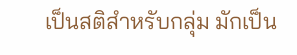เป็นสติสำหรับกลุ่ม มักเป็น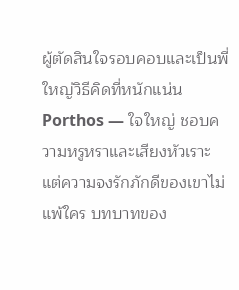ผู้ตัดสินใจรอบคอบและเป็นพี่ใหญ่วิธีคิดที่หนักแน่น
Porthos — ใจใหญ่ ชอบความหรูหราและเสียงหัวเราะ แต่ความจงรักภักดีของเขาไม่แพ้ใคร บทบาทของ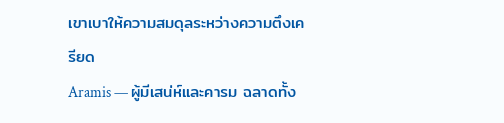เขาเบาให้ความสมดุลระหว่างความตึงเครียด
Aramis — ผู้มีเสน่ห์และคารม ฉลาดทั้ง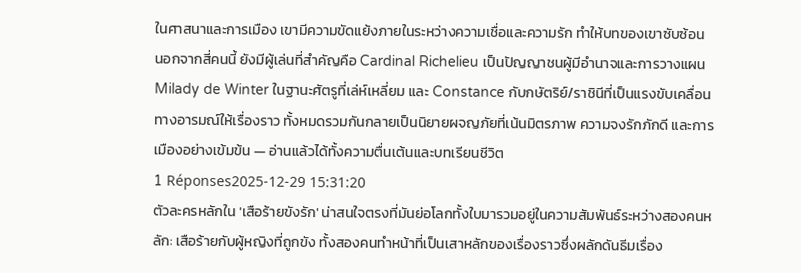ในศาสนาและการเมือง เขามีความขัดแย้งภายในระหว่างความเชื่อและความรัก ทำให้บทของเขาซับซ้อน
นอกจากสี่คนนี้ ยังมีผู้เล่นที่สำคัญคือ Cardinal Richelieu เป็นปัญญาชนผู้มีอำนาจและการวางแผน Milady de Winter ในฐานะศัตรูที่เล่ห์เหลี่ยม และ Constance กับกษัตริย์/ราชินีที่เป็นแรงขับเคลื่อนทางอารมณ์ให้เรื่องราว ทั้งหมดรวมกันกลายเป็นนิยายผจญภัยที่เน้นมิตรภาพ ความจงรักภักดี และการเมืองอย่างเข้มข้น — อ่านแล้วได้ทั้งความตื่นเต้นและบทเรียนชีวิต
1 Réponses2025-12-29 15:31:20
ตัวละครหลักใน 'เสือร้ายขังรัก' น่าสนใจตรงที่มันย่อโลกทั้งใบมารวมอยู่ในความสัมพันธ์ระหว่างสองคนหลัก: เสือร้ายกับผู้หญิงที่ถูกขัง ทั้งสองคนทำหน้าที่เป็นเสาหลักของเรื่องราวซึ่งผลักดันธีมเรื่อง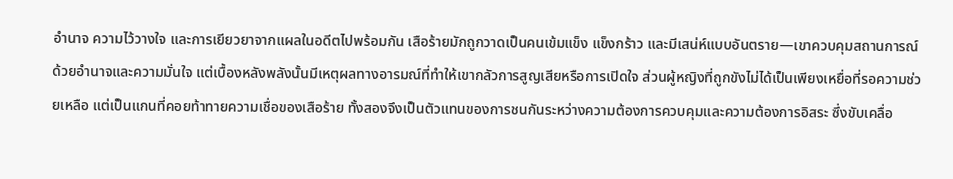อำนาจ ความไว้วางใจ และการเยียวยาจากแผลในอดีตไปพร้อมกัน เสือร้ายมักถูกวาดเป็นคนเข้มแข็ง แข็งกร้าว และมีเสน่ห์แบบอันตราย—เขาควบคุมสถานการณ์ด้วยอำนาจและความมั่นใจ แต่เบื้องหลังพลังนั้นมีเหตุผลทางอารมณ์ที่ทำให้เขากลัวการสูญเสียหรือการเปิดใจ ส่วนผู้หญิงที่ถูกขังไม่ได้เป็นเพียงเหยื่อที่รอความช่วยเหลือ แต่เป็นแกนที่คอยท้าทายความเชื่อของเสือร้าย ทั้งสองจึงเป็นตัวแทนของการชนกันระหว่างความต้องการควบคุมและความต้องการอิสระ ซึ่งขับเคลื่อ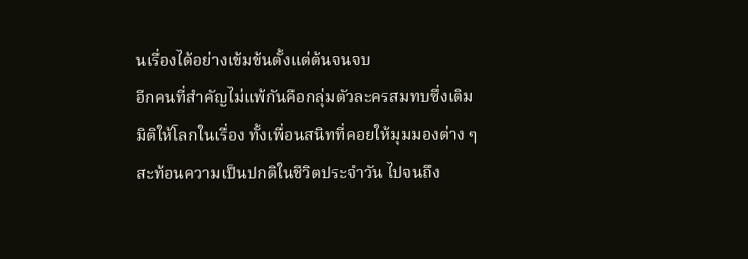นเรื่องได้อย่างเข้มข้นตั้งแต่ต้นจนจบ
อีกคนที่สำคัญไม่แพ้กันคือกลุ่มตัวละครสมทบซึ่งเติมมิติให้โลกในเรื่อง ทั้งเพื่อนสนิทที่คอยให้มุมมองต่าง ๆ สะท้อนความเป็นปกติในชีวิตประจำวัน ไปจนถึง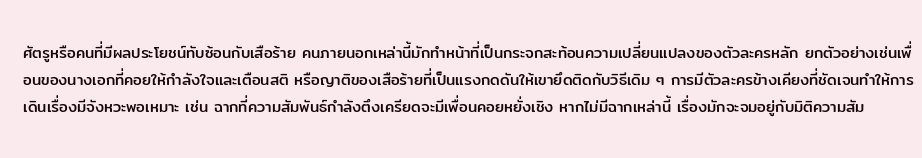ศัตรูหรือคนที่มีผลประโยชน์ทับซ้อนกับเสือร้าย คนภายนอกเหล่านี้มักทำหน้าที่เป็นกระจกสะท้อนความเปลี่ยนแปลงของตัวละครหลัก ยกตัวอย่างเช่นเพื่อนของนางเอกที่คอยให้กำลังใจและเตือนสติ หรือญาติของเสือร้ายที่เป็นแรงกดดันให้เขายึดติดกับวิธีเดิม ๆ การมีตัวละครข้างเคียงที่ชัดเจนทำให้การเดินเรื่องมีจังหวะพอเหมาะ เช่น ฉากที่ความสัมพันธ์กำลังตึงเครียดจะมีเพื่อนคอยหยั่งเชิง หากไม่มีฉากเหล่านี้ เรื่องมักจะจมอยู่กับมิติความสัม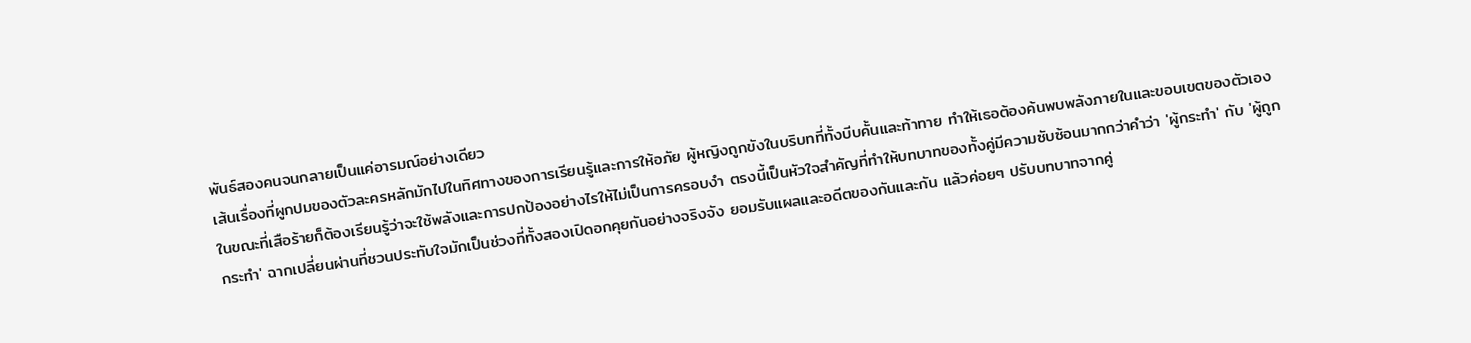พันธ์สองคนจนกลายเป็นแค่อารมณ์อย่างเดียว
เส้นเรื่องที่ผูกปมของตัวละครหลักมักไปในทิศทางของการเรียนรู้และการให้อภัย ผู้หญิงถูกขังในบริบทที่ทั้งบีบคั้นและท้าทาย ทำให้เธอต้องค้นพบพลังภายในและขอบเขตของตัวเองในขณะที่เสือร้ายก็ต้องเรียนรู้ว่าจะใช้พลังและการปกป้องอย่างไรให้ไม่เป็นการครอบงำ ตรงนี้เป็นหัวใจสำคัญที่ทำให้บทบาทของทั้งคู่มีความซับซ้อนมากกว่าคำว่า 'ผู้กระทำ' กับ 'ผู้ถูกกระทำ' ฉากเปลี่ยนผ่านที่ชวนประทับใจมักเป็นช่วงที่ทั้งสองเปิดอกคุยกันอย่างจริงจัง ยอมรับแผลและอดีตของกันและกัน แล้วค่อยๆ ปรับบทบาทจากคู่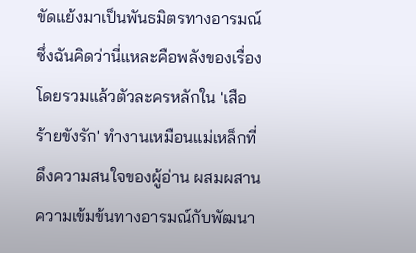ขัดแย้งมาเป็นพันธมิตรทางอารมณ์ ซึ่งฉันคิดว่านี่แหละคือพลังของเรื่อง
โดยรวมแล้วตัวละครหลักใน 'เสือร้ายขังรัก' ทำงานเหมือนแม่เหล็กที่ดึงความสนใจของผู้อ่าน ผสมผสานความเข้มข้นทางอารมณ์กับพัฒนา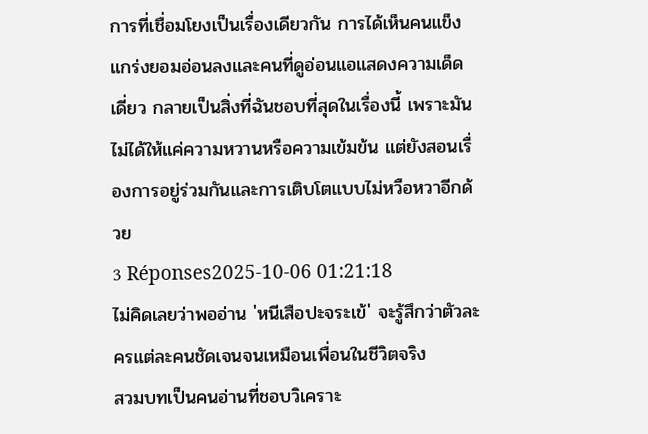การที่เชื่อมโยงเป็นเรื่องเดียวกัน การได้เห็นคนแข็งแกร่งยอมอ่อนลงและคนที่ดูอ่อนแอแสดงความเด็ดเดี่ยว กลายเป็นสิ่งที่ฉันชอบที่สุดในเรื่องนี้ เพราะมันไม่ได้ให้แค่ความหวานหรือความเข้มข้น แต่ยังสอนเรื่องการอยู่ร่วมกันและการเติบโตแบบไม่หวือหวาอีกด้วย
3 Réponses2025-10-06 01:21:18
ไม่คิดเลยว่าพออ่าน 'หนีเสือปะจระเข้' จะรู้สึกว่าตัวละครแต่ละคนชัดเจนจนเหมือนเพื่อนในชีวิตจริง
สวมบทเป็นคนอ่านที่ชอบวิเคราะ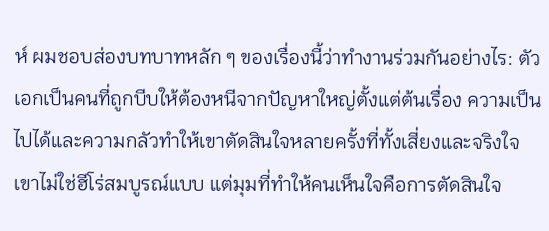ห์ ผมชอบส่องบทบาทหลัก ๆ ของเรื่องนี้ว่าทำงานร่วมกันอย่างไร: ตัวเอกเป็นคนที่ถูกบีบให้ต้องหนีจากปัญหาใหญ่ตั้งแต่ต้นเรื่อง ความเป็นไปได้และความกลัวทำให้เขาตัดสินใจหลายครั้งที่ทั้งเสี่ยงและจริงใจ เขาไม่ใช่ฮีโร่สมบูรณ์แบบ แต่มุมที่ทำให้คนเห็นใจคือการตัดสินใจ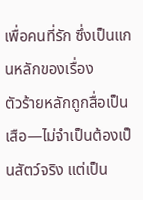เพื่อคนที่รัก ซึ่งเป็นแกนหลักของเรื่อง
ตัวร้ายหลักถูกสื่อเป็นเสือ—ไม่จำเป็นต้องเป็นสัตว์จริง แต่เป็น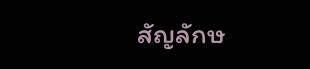สัญลักษ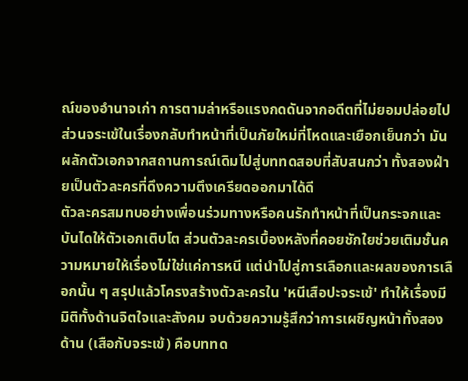ณ์ของอำนาจเก่า การตามล่าหรือแรงกดดันจากอดีตที่ไม่ยอมปล่อยไป ส่วนจระเข้ในเรื่องกลับทำหน้าที่เป็นภัยใหม่ที่โหดและเยือกเย็นกว่า มันผลักตัวเอกจากสถานการณ์เดิมไปสู่บททดสอบที่สับสนกว่า ทั้งสองฝ่ายเป็นตัวละครที่ดึงความตึงเครียดออกมาได้ดี
ตัวละครสมทบอย่างเพื่อนร่วมทางหรือคนรักทำหน้าที่เป็นกระจกและบันไดให้ตัวเอกเติบโต ส่วนตัวละครเบื้องหลังที่คอยชักใยช่วยเติมชั้นความหมายให้เรื่องไม่ใช่แค่การหนี แต่นำไปสู่การเลือกและผลของการเลือกนั้น ๆ สรุปแล้วโครงสร้างตัวละครใน 'หนีเสือปะจระเข้' ทำให้เรื่องมีมิติทั้งด้านจิตใจและสังคม จบด้วยความรู้สึกว่าการเผชิญหน้าทั้งสองด้าน (เสือกับจระเข้) คือบททด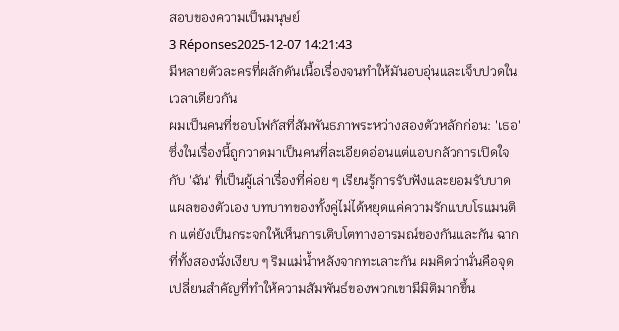สอบของความเป็นมนุษย์
3 Réponses2025-12-07 14:21:43
มีหลายตัวละครที่ผลักดันเนื้อเรื่องจนทำให้มันอบอุ่นและเจ็บปวดในเวลาเดียวกัน
ผมเป็นคนที่ชอบโฟกัสที่สัมพันธภาพระหว่างสองตัวหลักก่อน: 'เธอ' ซึ่งในเรื่องนี้ถูกวาดมาเป็นคนที่ละเอียดอ่อนแต่แอบกลัวการเปิดใจ กับ 'ฉัน' ที่เป็นผู้เล่าเรื่องที่ค่อย ๆ เรียนรู้การรับฟังและยอมรับบาดแผลของตัวเอง บทบาทของทั้งคู่ไม่ได้หยุดแค่ความรักแบบโรแมนติก แต่ยังเป็นกระจกให้เห็นการเติบโตทางอารมณ์ของกันและกัน ฉากที่ทั้งสองนั่งเงียบ ๆ ริมแม่น้ำหลังจากทะเลาะกัน ผมคิดว่านั่นคือจุดเปลี่ยนสำคัญที่ทำให้ความสัมพันธ์ของพวกเขามีมิติมากขึ้น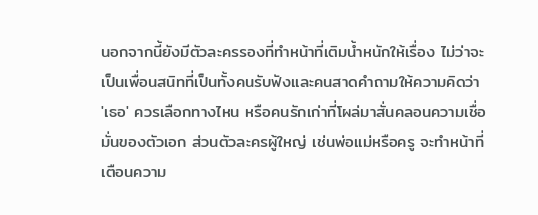นอกจากนี้ยังมีตัวละครรองที่ทำหน้าที่เติมน้ำหนักให้เรื่อง ไม่ว่าจะเป็นเพื่อนสนิทที่เป็นทั้งคนรับฟังและคนสาดคำถามให้ความคิดว่า 'เธอ' ควรเลือกทางไหน หรือคนรักเก่าที่โผล่มาสั่นคลอนความเชื่อมั่นของตัวเอก ส่วนตัวละครผู้ใหญ่ เช่นพ่อแม่หรือครู จะทำหน้าที่เตือนความ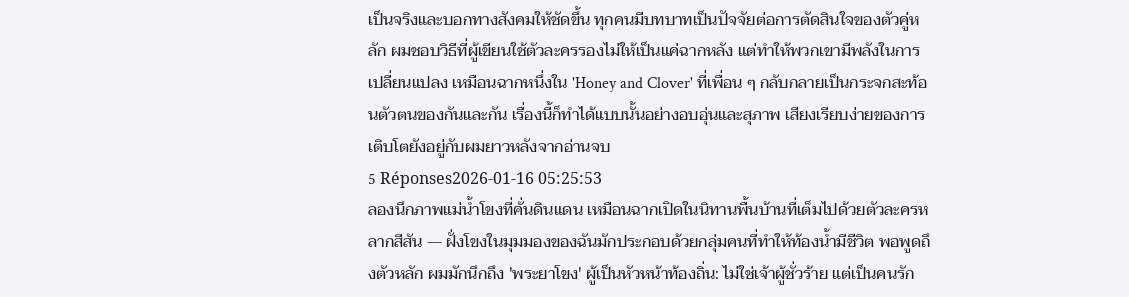เป็นจริงและบอกทางสังคมให้ชัดขึ้น ทุกคนมีบทบาทเป็นปัจจัยต่อการตัดสินใจของตัวคู่หลัก ผมชอบวิธีที่ผู้เขียนใช้ตัวละครรองไม่ให้เป็นแค่ฉากหลัง แต่ทำให้พวกเขามีพลังในการเปลี่ยนแปลง เหมือนฉากหนึ่งใน 'Honey and Clover' ที่เพื่อน ๆ กลับกลายเป็นกระจกสะท้อนตัวตนของกันและกัน เรื่องนี้ก็ทำได้แบบนั้นอย่างอบอุ่นและสุภาพ เสียงเรียบง่ายของการเติบโตยังอยู่กับผมยาวหลังจากอ่านจบ
5 Réponses2026-01-16 05:25:53
ลองนึกภาพแม่น้ำโขงที่คั่นดินแดน เหมือนฉากเปิดในนิทานพื้นบ้านที่เต็มไปด้วยตัวละครหลากสีสัน — ฝั่งโขงในมุมมองของฉันมักประกอบด้วยกลุ่มคนที่ทำให้ท้องน้ำมีชีวิต พอพูดถึงตัวหลัก ผมมักนึกถึง 'พระยาโขง' ผู้เป็นหัวหน้าท้องถิ่น: ไม่ใช่เจ้าผู้ชั่วร้าย แต่เป็นคนรัก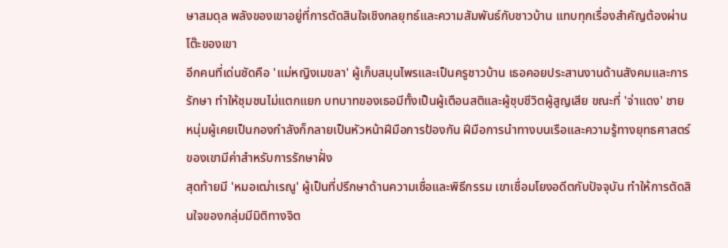ษาสมดุล พลังของเขาอยู่ที่การตัดสินใจเชิงกลยุทธ์และความสัมพันธ์กับชาวบ้าน แทบทุกเรื่องสำคัญต้องผ่านโต๊ะของเขา
อีกคนที่เด่นชัดคือ 'แม่หญิงเมขลา' ผู้เก็บสมุนไพรและเป็นครูชาวบ้าน เธอคอยประสานงานด้านสังคมและการรักษา ทำให้ชุมชนไม่แตกแยก บทบาทของเธอมีทั้งเป็นผู้เตือนสติและผู้ชุบชีวิตผู้สูญเสีย ขณะที่ 'จ่าแดง' ชายหนุ่มผู้เคยเป็นกองกำลังก็กลายเป็นหัวหน้าฝีมือการป้องกัน ฝีมือการนำทางบนเรือและความรู้ทางยุทธศาสตร์ของเขามีค่าสำหรับการรักษาฝั่ง
สุดท้ายมี 'หมอเฒ่าเรณู' ผู้เป็นที่ปรึกษาด้านความเชื่อและพิธีกรรม เขาเชื่อมโยงอดีตกับปัจจุบัน ทำให้การตัดสินใจของกลุ่มมีมิติทางจิต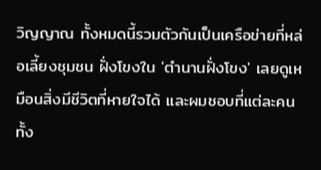วิญญาณ ทั้งหมดนี้รวมตัวกันเป็นเครือข่ายที่หล่อเลี้ยงชุมชน ฝั่งโขงใน 'ตำนานฝั่งโขง' เลยดูเหมือนสิ่งมีชีวิตที่หายใจได้ และผมชอบที่แต่ละคนทั้ง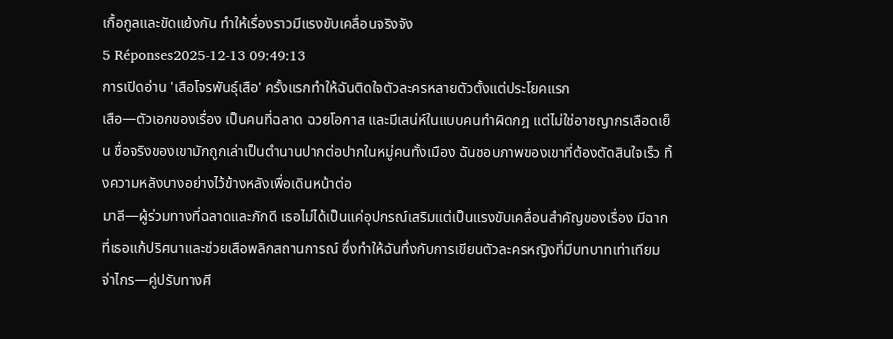เกื้อกูลและขัดแย้งกัน ทำให้เรื่องราวมีแรงขับเคลื่อนจริงจัง
5 Réponses2025-12-13 09:49:13
การเปิดอ่าน 'เสือโจรพันธุ์เสือ' ครั้งแรกทำให้ฉันติดใจตัวละครหลายตัวตั้งแต่ประโยคแรก
เสือ—ตัวเอกของเรื่อง เป็นคนที่ฉลาด ฉวยโอกาส และมีเสน่ห์ในแบบคนทำผิดกฎ แต่ไม่ใช่อาชญากรเลือดเย็น ชื่อจริงของเขามักถูกเล่าเป็นตำนานปากต่อปากในหมู่คนทั้งเมือง ฉันชอบภาพของเขาที่ต้องตัดสินใจเร็ว ทิ้งความหลังบางอย่างไว้ข้างหลังเพื่อเดินหน้าต่อ
มาลี—ผู้ร่วมทางที่ฉลาดและภักดี เธอไม่ได้เป็นแค่อุปกรณ์เสริมแต่เป็นแรงขับเคลื่อนสำคัญของเรื่อง มีฉากที่เธอแก้ปริศนาและช่วยเสือพลิกสถานการณ์ ซึ่งทำให้ฉันทึ่งกับการเขียนตัวละครหญิงที่มีบทบาทเท่าเทียม
จ่าไกร—คู่ปรับทางศี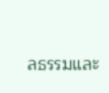ลธรรมและ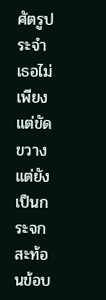ศัตรูประจำ เธอไม่เพียงแต่ขัดขวางแต่ยังเป็นกระจกสะท้อนข้อบ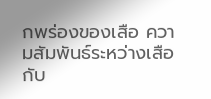กพร่องของเสือ ความสัมพันธ์ระหว่างเสือกับ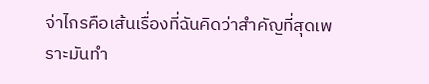จ่าไกรคือเส้นเรื่องที่ฉันคิดว่าสำคัญที่สุดเพราะมันทำ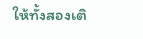ให้ทั้งสองเติ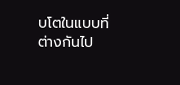บโตในแบบที่ต่างกันไป